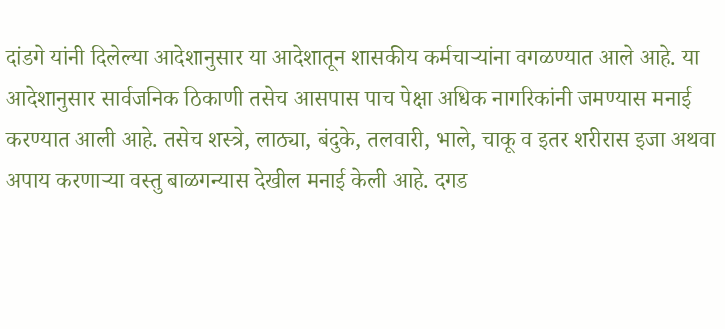दांडगे यांनी दिलेल्या आदेशानुसार या आदेशातून शासकीय कर्मचाऱ्यांना वगळण्यात आले आहे. या आदेशानुसार सार्वजनिक ठिकाणी तसेच आसपास पाच पेक्षा अधिक नागरिकांनी जमण्यास मनाई करण्यात आली आहे. तसेच शस्त्रे, लाठ्या, बंदुके, तलवारी, भाले, चाकू व इतर शरीरास इजा अथवा अपाय करणाऱ्या वस्तु बाळगन्यास देखील मनाई केली आहे. दगड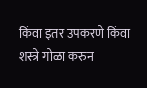किंवा इतर उपकरणे किंवा शस्त्रे गोळा करुन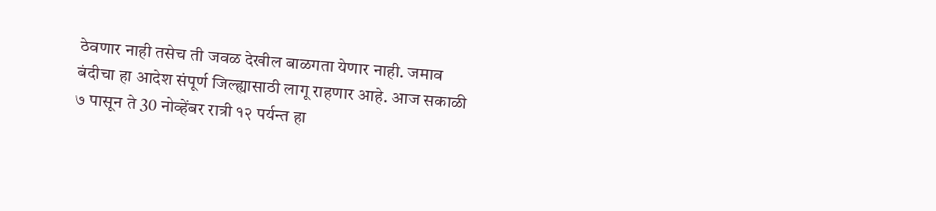ठेवणार नाही तसेच ती जवळ देखील बाळगता येणार नाही. जमाव बंदीचा हा आदेश संपूर्ण जिल्ह्यासाठी लागू राहणार आहे. आज सकाळी ७ पासून ते 30 नोव्हेंबर रात्री १२ पर्यन्त हा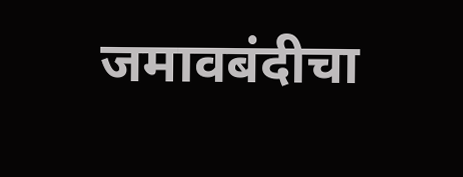जमावबंदीचा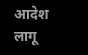आदेश लागू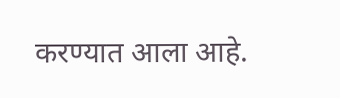करण्यात आला आहे.